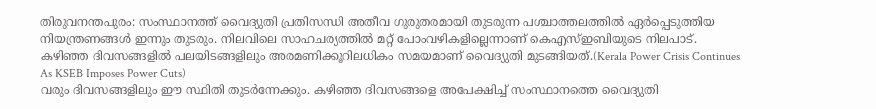തിരുവനന്തപുരം: സംസ്ഥാനത്ത് വൈദ്യുതി പ്രതിസന്ധി അതീവ ഗുരുതരമായി തുടരുന്ന പശ്ചാത്തലത്തിൽ ഏർപ്പെടുത്തിയ നിയന്ത്രണങ്ങൾ ഇന്നും തുടരും. നിലവിലെ സാഹചര്യത്തിൽ മറ്റ് പോംവഴികളില്ലെന്നാണ് കെഎസ്ഇബിയുടെ നിലപാട്. കഴിഞ്ഞ ദിവസങ്ങളിൽ പലയിടങ്ങളിലും അരമണിക്കൂറിലധികം സമയമാണ് വൈദ്യുതി മുടങ്ങിയത്.(Kerala Power Crisis Continues As KSEB Imposes Power Cuts)
വരും ദിവസങ്ങളിലും ഈ സ്ഥിതി തുടർന്നേക്കും. കഴിഞ്ഞ ദിവസങ്ങളെ അപേക്ഷിച്ച് സംസ്ഥാനത്തെ വൈദ്യുതി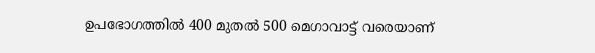ഉപഭോഗത്തിൽ 400 മുതൽ 500 മെഗാവാട്ട് വരെയാണ്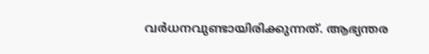വർധനവുണ്ടായിരിക്കുന്നത്. ആഭ്യന്തര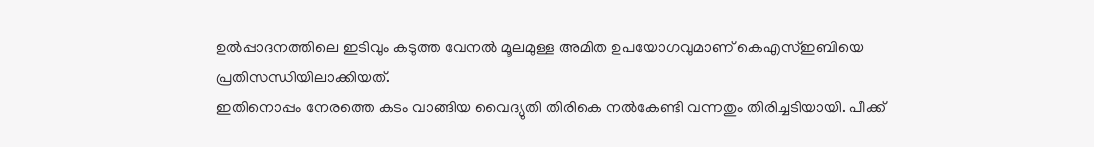ഉൽപ്പാദനത്തിലെ ഇടിവും കടുത്ത വേനൽ മൂലമുള്ള അമിത ഉപയോഗവുമാണ് കെഎസ്ഇബിയെ പ്രതിസന്ധിയിലാക്കിയത്.
ഇതിനൊപ്പം നേരത്തെ കടം വാങ്ങിയ വൈദ്യുതി തിരികെ നൽകേണ്ടി വന്നതും തിരിച്ചടിയായി. പീക്ക്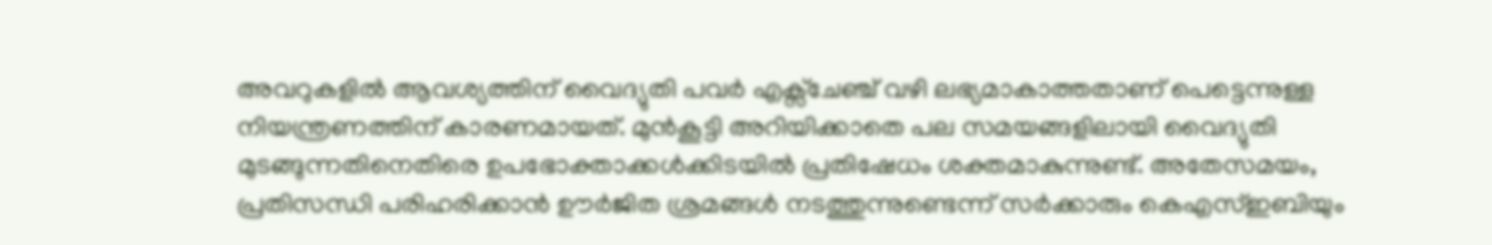അവറുകളിൽ ആവശ്യത്തിന് വൈദ്യുതി പവർ എക്സ്ചേഞ്ച് വഴി ലഭ്യമാകാത്തതാണ് പെട്ടെന്നുള്ള നിയന്ത്രണത്തിന് കാരണമായത്. മുൻകൂട്ടി അറിയിക്കാതെ പല സമയങ്ങളിലായി വൈദ്യുതി മുടങ്ങുന്നതിനെതിരെ ഉപഭോക്താക്കൾക്കിടയിൽ പ്രതിഷേധം ശക്തമാകുന്നുണ്ട്. അതേസമയം, പ്രതിസന്ധി പരിഹരിക്കാൻ ഊർജിത ശ്രമങ്ങൾ നടത്തുന്നുണ്ടെന്ന് സർക്കാരും കെഎസ്ഇബിയും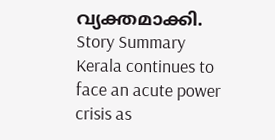വ്യക്തമാക്കി.
Story Summary
Kerala continues to face an acute power crisis as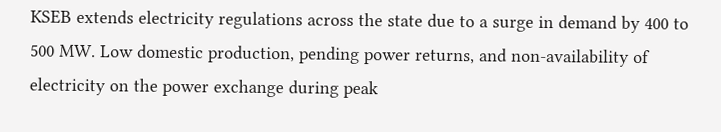KSEB extends electricity regulations across the state due to a surge in demand by 400 to 500 MW. Low domestic production, pending power returns, and non-availability of electricity on the power exchange during peak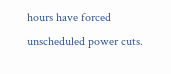hours have forced unscheduled power cuts.